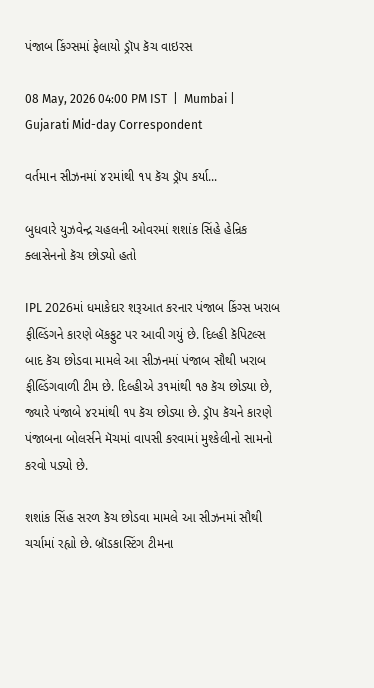પંજાબ કિંગ્સમાં ફેલાયો ડ્રૉપ કૅચ વાઇરસ

08 May, 2026 04:00 PM IST  |  Mumbai | Gujarati Mid-day Correspondent

વર્તમાન સીઝનમાં ૪૨માંથી ૧૫ કૅચ ડ્રૉપ કર્યા...

બુધવારે યુઝવેન્દ્ર ચહલની ઓવરમાં શશાંક સિંહે હેન્રિક ક્લાસેનનો કૅચ છોડ્યો હતો

IPL 2026માં ધમાકેદાર શરૂઆત કરનાર પંજાબ કિંગ્સ ખરાબ ફીલ્ડિંગને કારણે બૅકફુટ પર આવી ગયું છે. દિલ્હી કૅપિટલ્સ બાદ કૅચ છોડવા મામલે આ સીઝનમાં પંજાબ સૌથી ખરાબ ફીલ્ડિંગવાળી ટીમ છે. દિલ્હીએ ૩૧માંથી ૧૭ કૅચ છોડ્યા છે, જ્યારે પંજાબે ૪૨માંથી ૧૫ કૅચ છોડ્યા છે. ડ્રૉપ કૅચને કારણે પંજાબના બોલર્સને મૅચમાં વાપસી કરવામાં મુશ્કેલીનો સામનો કરવો પડ્યો છે.

શશાંક સિંહ સરળ કૅચ છોડવા મામલે આ સીઝનમાં સૌથી ચર્ચામાં રહ્યો છે. બ્રૉડકાસ્ટિંગ ટીમના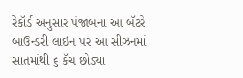રેકૉર્ડ અનુસાર પંજાબના આ બૅટરે બાઉન્ડરી લાઇન પર આ સીઝનમાં સાતમાંથી ૬ કૅચ છોડ્યા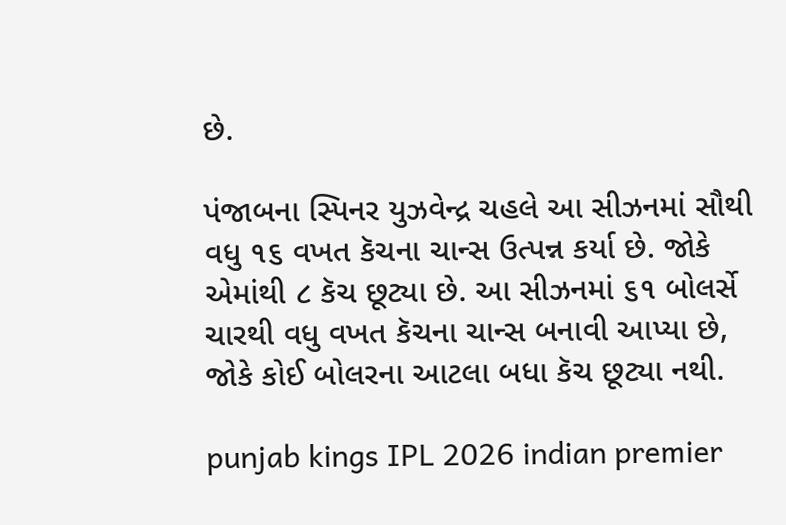છે.

પંજાબના સ્પિનર યુઝવેન્દ્ર ચહલે આ સીઝનમાં સૌથી વધુ ૧૬ વખત કૅચના ચાન્સ ઉત્પન્ન કર્યા છે. જોકે એમાંથી ૮ કૅચ છૂટ્યા છે. આ સીઝનમાં ૬૧ બોલર્સે ચારથી વધુ વખત કૅચના ચાન્સ બનાવી આપ્યા છે, જોકે કોઈ બોલરના આટલા બધા કૅચ છૂટ્યા નથી.

punjab kings IPL 2026 indian premier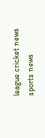league cricket news sports news